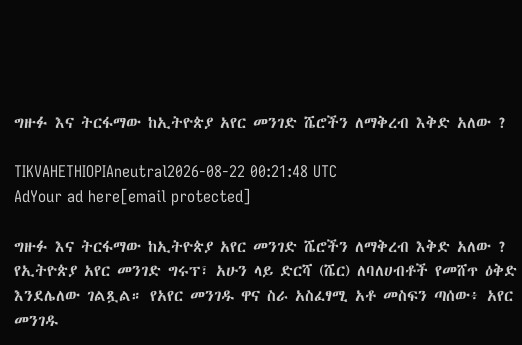ግዙፉ እና ትርፋማው ከኢትዮጵያ አየር መንገድ ሼሮችን ለማቅረብ እቅድ አለው ?

TIKVAHETHIOPIAneutral2026-08-22 00:21:48 UTC
AdYour ad here[email protected]

ግዙፉ እና ትርፋማው ከኢትዮጵያ አየር መንገድ ሼሮችን ለማቅረብ እቅድ አለው ? የኢትዮጵያ አየር መንገድ ግሩፕ፣ አሁን ላይ ድርሻ (ሼር) ለባለሀብቶች የመሸጥ ዕቅድ እንደሌለው ገልጿል። የአየር መንገዱ ዋና ስራ አስፈፃሚ አቶ መስፍን ጣሰው፥ አየር መንገዱ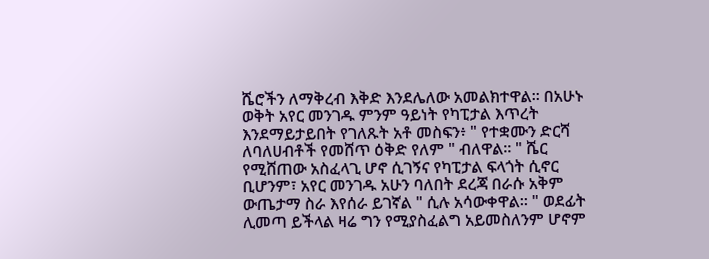ሼሮችን ለማቅረብ እቅድ እንደሌለው አመልክተዋል። በአሁኑ ወቅት አየር መንገዱ ምንም ዓይነት የካፒታል እጥረት እንደማይታይበት የገለጹት አቶ መስፍን፥ " የተቋሙን ድርሻ ለባለሀብቶች የመሸጥ ዕቅድ የለም " ብለዋል። " ሼር የሚሸጠው አስፈላጊ ሆኖ ሲገኝና የካፒታል ፍላጎት ሲኖር ቢሆንም፣ አየር መንገዱ አሁን ባለበት ደረጃ በራሱ አቅም ውጤታማ ስራ እየሰራ ይገኛል " ሲሉ አሳውቀዋል። " ወደፊት ሊመጣ ይችላል ዛሬ ግን የሚያስፈልግ አይመስለንም ሆኖም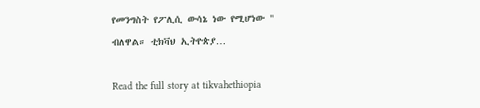የመንግስት የፖሊሲ ውሳኔ ነው የሚሆነው " ብለዋል። ቲክቫህ ኢትዮጵያ…

Read the full story at tikvahethiopia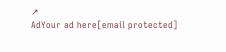↗
AdYour ad here[email protected]